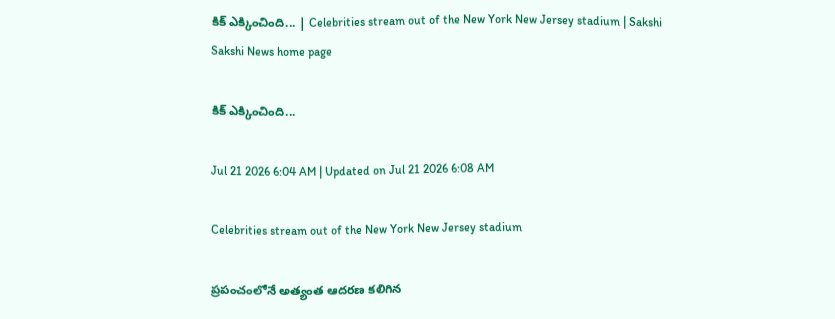కిక్‌ ఎక్కించింది... | Celebrities stream out of the New York New Jersey stadium | Sakshi
Sakshi News home page

కిక్‌ ఎక్కించింది...

Jul 21 2026 6:04 AM | Updated on Jul 21 2026 6:08 AM

Celebrities stream out of the New York New Jersey stadium

ప్రపంచంలోనే అత్యంత ఆదరణ కలిగిన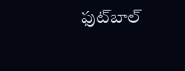ఫుట్‌బాల్‌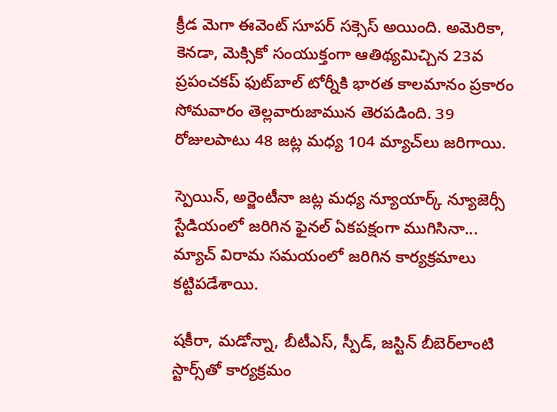క్రీడ మెగా ఈవెంట్‌ సూపర్‌ సక్సెస్‌ అయింది. అమెరికా, కెనడా, మెక్సికో సంయుక్తంగా ఆతిథ్యమిచ్చిన 23వ ప్రపంచకప్‌ ఫుట్‌బాల్‌ టోర్నీకి భారత కాలమానం ప్రకారం సోమవారం తెల్లవారుజామున తెరపడింది. 39 రోజులపాటు 48 జట్ల మధ్య 104 మ్యాచ్‌లు జరిగాయి.

స్పెయిన్, అర్జెంటీనా జట్ల మధ్య న్యూయార్క్‌ న్యూజెర్సీ స్టేడియంలో జరిగిన ఫైనల్‌ ఏకపక్షంగా ముగిసినా... మ్యాచ్‌ విరామ సమయంలో జరిగిన కార్యక్రమాలు కట్టిపడేశాయి.

షకీరా, మడోన్నా, బీటీఎస్, స్పీడ్, జస్టిన్‌ బీబెర్‌లాంటి స్టార్స్‌తో కార్యక్రమం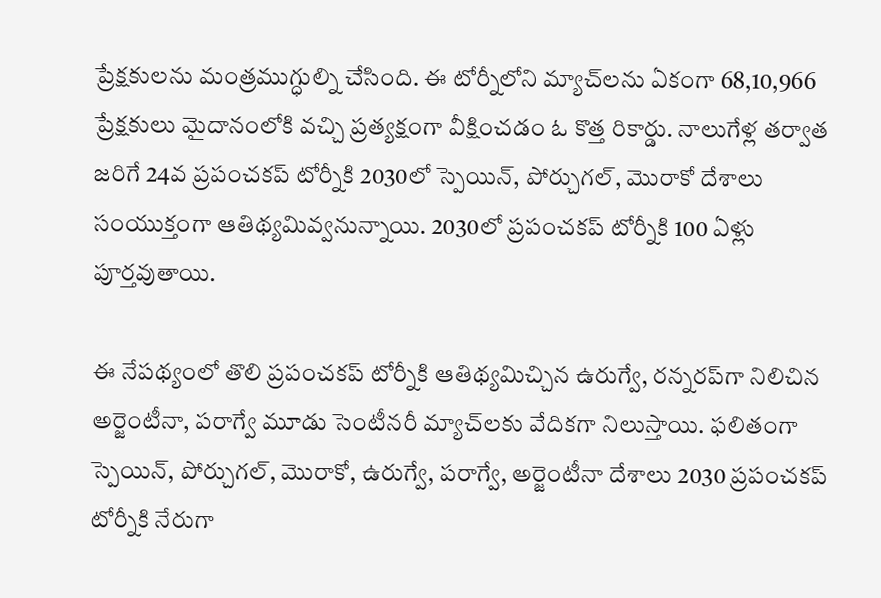ప్రేక్షకులను మంత్రముగ్ధుల్ని చేసింది. ఈ టోర్నీలోని మ్యాచ్‌లను ఏకంగా 68,10,966 ప్రేక్షకులు మైదానంలోకి వచ్చి ప్రత్యక్షంగా వీక్షించడం ఓ కొత్త రికార్డు. నాలుగేళ్ల తర్వాత జరిగే 24వ ప్రపంచకప్‌ టోర్నీకి 2030లో స్పెయిన్, పోర్చుగల్, మొరాకో దేశాలు సంయుక్తంగా ఆతిథ్యమివ్వనున్నాయి. 2030లో ప్రపంచకప్‌ టోర్నీకి 100 ఏళ్లు పూర్తవుతాయి.

ఈ నేపథ్యంలో తొలి ప్రపంచకప్‌ టోర్నీకి ఆతిథ్యమిచ్చిన ఉరుగ్వే, రన్నరప్‌గా నిలిచిన అర్జెంటీనా, పరాగ్వే మూడు సెంటీనరీ మ్యాచ్‌లకు వేదికగా నిలుస్తాయి. ఫలితంగా స్పెయిన్, పోర్చుగల్, మొరాకో, ఉరుగ్వే, పరాగ్వే, అర్జెంటీనా దేశాలు 2030 ప్రపంచకప్‌ టోర్నీకి నేరుగా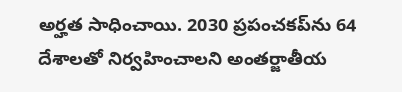అర్హత సాధించాయి. 2030 ప్రపంచకప్‌ను 64 దేశాలతో నిర్వహించాలని అంతర్జాతీయ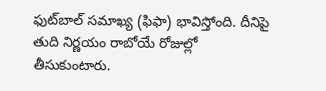ఫుట్‌బాల్‌ సమాఖ్య (ఫిఫా) భావిస్తోంది. దీనిపై తుది నిర్ణయం రాబోయే రోజుల్లో తీసుకుంటారు.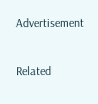Advertisement

Related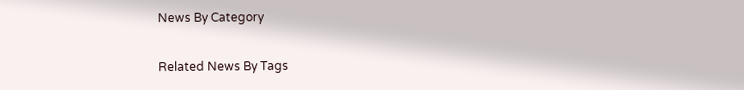News By Category

Related News By Tags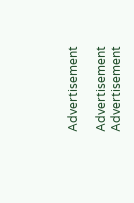Advertisement

Advertisement
Advertisement